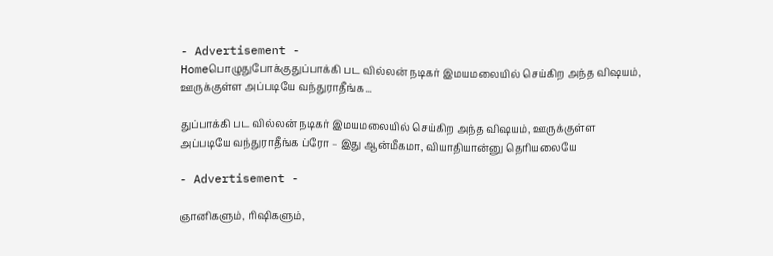- Advertisement -
Homeபொழுதுபோக்குதுப்பாக்கி பட வில்லன் நடிகர் இமயமலையில் செய்கிற அந்த விஷயம், ஊருக்குள்ள அப்படியே வந்துராதீங்க...

துப்பாக்கி பட வில்லன் நடிகர் இமயமலையில் செய்கிற அந்த விஷயம், ஊருக்குள்ள அப்படியே வந்துராதீங்க ப்ரோ – இது ஆன்மீகமா, வியாதியான்னு தெரியலையே

- Advertisement -

ஞானிகளும், ரிஷிகளும்,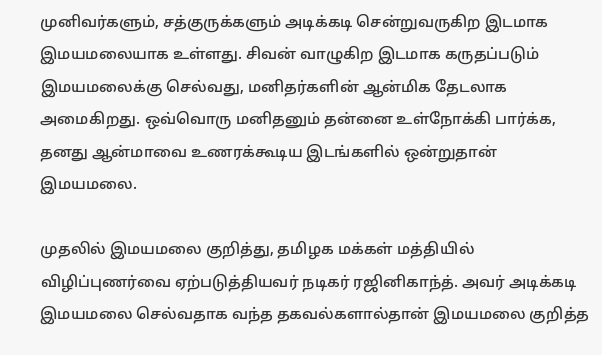முனிவர்களும், சத்குருக்களும் அடிக்கடி சென்றுவருகிற இடமாக இமயமலையாக உள்ளது. சிவன் வாழுகிற இடமாக கருதப்படும் இமயமலைக்கு செல்வது, மனிதர்களின் ஆன்மிக தேடலாக அமைகிறது. ஒவ்வொரு மனிதனும் தன்னை உள்நோக்கி பார்க்க, தனது ஆன்மாவை உணரக்கூடிய இடங்களில் ஒன்றுதான் இமயமலை.

முதலில் இமயமலை குறித்து, தமிழக மக்கள் மத்தியில் விழிப்புணர்வை ஏற்படுத்தியவர் நடிகர் ரஜினிகாந்த். அவர் அடிக்கடி இமயமலை செல்வதாக வந்த தகவல்களால்தான் இமயமலை குறித்த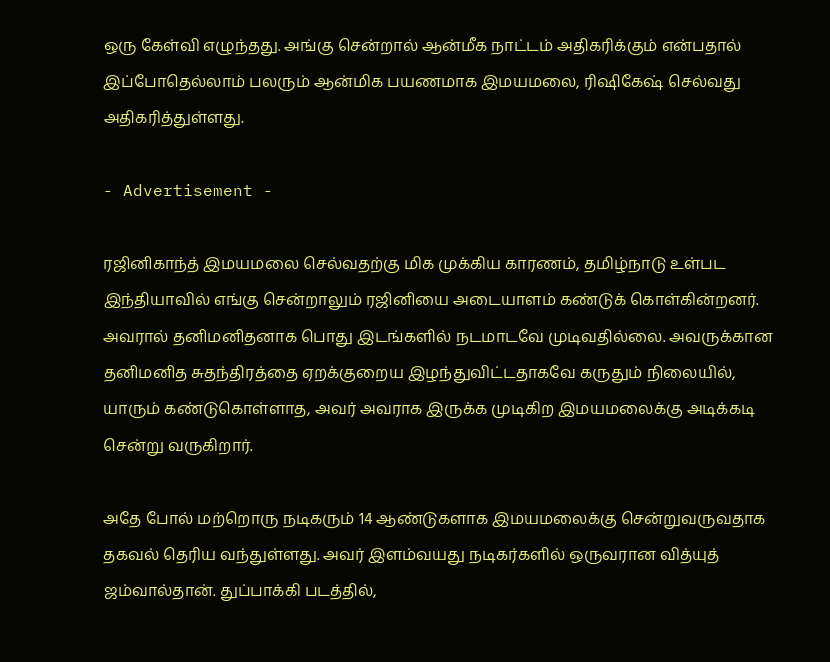ஒரு கேள்வி எழுந்தது. அங்கு சென்றால் ஆன்மீக நாட்டம் அதிகரிக்கும் என்பதால் இப்போதெல்லாம் பலரும் ஆன்மிக பயணமாக இமயமலை, ரிஷிகேஷ் செல்வது அதிகரித்துள்ளது.

- Advertisement -

ரஜினிகாந்த் இமயமலை செல்வதற்கு மிக முக்கிய காரணம், தமிழ்நாடு உள்பட இந்தியாவில் எங்கு சென்றாலும் ரஜினியை அடையாளம் கண்டுக் கொள்கின்றனர். அவரால் தனிமனிதனாக பொது இடங்களில் நடமாடவே முடிவதில்லை. அவருக்கான தனிமனித சுதந்திரத்தை ஏறக்குறைய இழந்துவிட்டதாகவே கருதும் நிலையில், யாரும் கண்டுகொள்ளாத, அவர் அவராக இருக்க முடிகிற இமயமலைக்கு அடிக்கடி சென்று வருகிறார்.

அதே போல் மற்றொரு நடிகரும் 14 ஆண்டுகளாக இமயமலைக்கு சென்றுவருவதாக தகவல் தெரிய வந்துள்ளது. அவர் இளம்வயது நடிகர்களில் ஒருவரான வித்யுத் ஜம்வால்தான். துப்பாக்கி படத்தில்,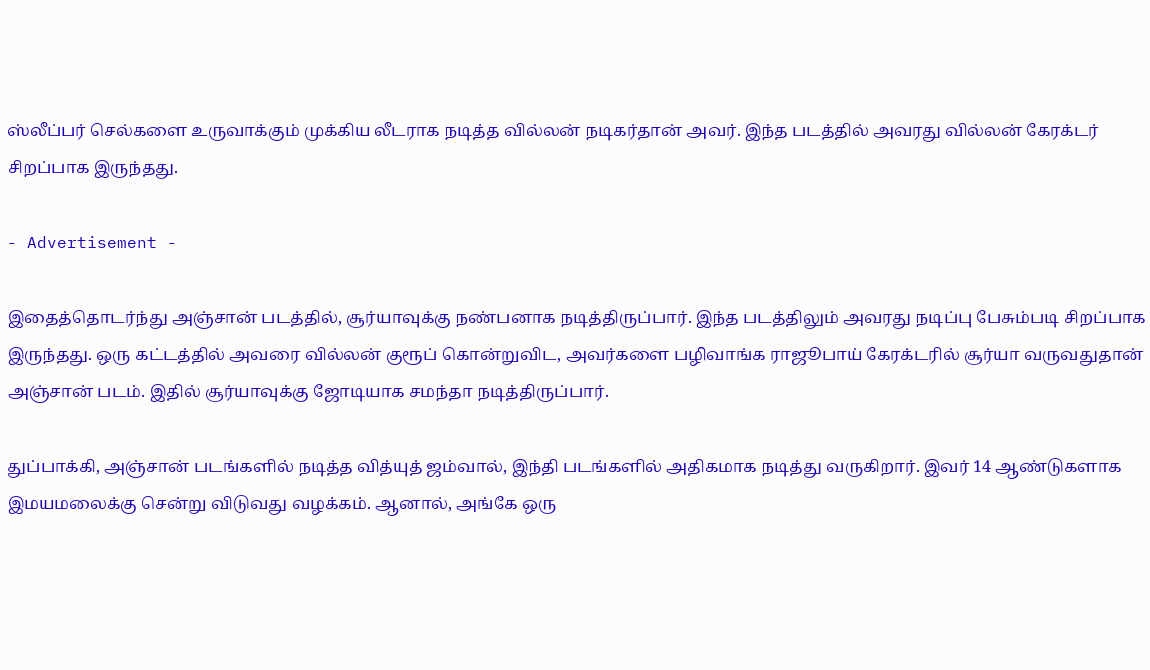ஸ்லீப்பர் செல்களை உருவாக்கும் முக்கிய லீடராக நடித்த வில்லன் நடிகர்தான் அவர். இந்த படத்தில் அவரது வில்லன் கேரக்டர் சிறப்பாக இருந்தது.

- Advertisement -

இதைத்தொடர்ந்து அஞ்சான் படத்தில், சூர்யாவுக்கு நண்பனாக நடித்திருப்பார். இந்த படத்திலும் அவரது நடிப்பு பேசும்படி சிறப்பாக இருந்தது. ஒரு கட்டத்தில் அவரை வில்லன் குரூப் கொன்றுவிட, அவர்களை பழிவாங்க ராஜூபாய் கேரக்டரில் சூர்யா வருவதுதான் அஞ்சான் படம். இதில் சூர்யாவுக்கு ஜோடியாக சமந்தா நடித்திருப்பார்.

துப்பாக்கி, அஞ்சான் படங்களில் நடித்த வித்யுத் ஜம்வால், இந்தி படங்களில் அதிகமாக நடித்து வருகிறார். இவர் 14 ஆண்டுகளாக இமயமலைக்கு சென்று விடுவது வழக்கம். ஆனால், அங்கே ஒரு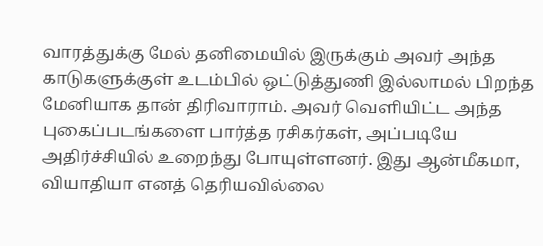வாரத்துக்கு மேல் தனிமையில் இருக்கும் அவர் அந்த காடுகளுக்குள் உடம்பில் ஒட்டுத்துணி இல்லாமல் பிறந்த மேனியாக தான் திரிவாராம். அவர் வெளியிட்ட அந்த புகைப்படங்களை பார்த்த ரசிகர்கள், அப்படியே அதிர்ச்சியில் உறைந்து போயுள்ளனர். இது ஆன்மீகமா, வியாதியா எனத் தெரியவில்லை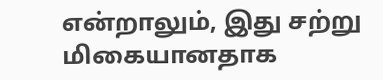என்றாலும், இது சற்று மிகையானதாக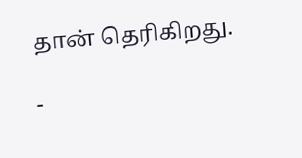தான் தெரிகிறது.

-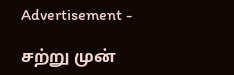Advertisement -

சற்று முன்